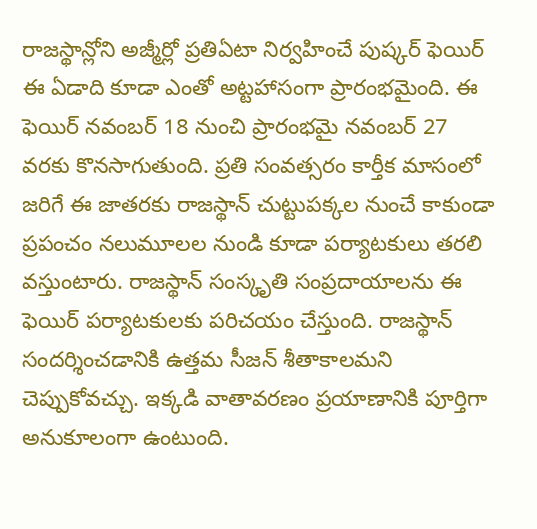రాజస్థాన్లోని అజ్మీర్లో ప్రతిఏటా నిర్వహించే పుష్కర్ ఫెయిర్ ఈ ఏడాది కూడా ఎంతో అట్టహాసంగా ప్రారంభమైంది. ఈ ఫెయిర్ నవంబర్ 18 నుంచి ప్రారంభమై నవంబర్ 27 వరకు కొనసాగుతుంది. ప్రతి సంవత్సరం కార్తీక మాసంలో జరిగే ఈ జాతరకు రాజస్థాన్ చుట్టుపక్కల నుంచే కాకుండా ప్రపంచం నలుమూలల నుండి కూడా పర్యాటకులు తరలి వస్తుంటారు. రాజస్థాన్ సంస్కృతి సంప్రదాయాలను ఈ ఫెయిర్ పర్యాటకులకు పరిచయం చేస్తుంది. రాజస్థాన్ సందర్శించడానికి ఉత్తమ సీజన్ శీతాకాలమని చెప్పుకోవచ్చు. ఇక్కడి వాతావరణం ప్రయాణానికి పూర్తిగా అనుకూలంగా ఉంటుంది.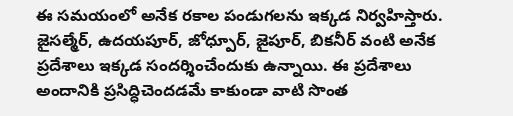ఈ సమయంలో అనేక రకాల పండుగలను ఇక్కడ నిర్వహిస్తారు. జైసల్మేర్, ఉదయపూర్, జోధ్పూర్, జైపూర్, బికనీర్ వంటి అనేక ప్రదేశాలు ఇక్కడ సందర్శించేందుకు ఉన్నాయి. ఈ ప్రదేశాలు అందానికి ప్రసిద్ధిచెందడమే కాకుండా వాటి సొంత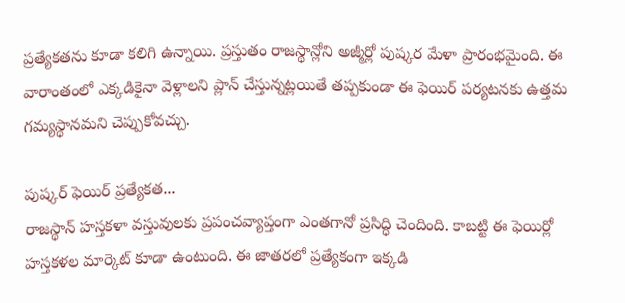ప్రత్యేకతను కూడా కలిగి ఉన్నాయి. ప్రస్తుతం రాజస్థాన్లోని అజ్మీర్లో పుష్కర మేళా ప్రారంభమైంది. ఈ వారాంతంలో ఎక్కడికైనా వెళ్లాలని ప్లాన్ చేస్తున్నట్లయితే తప్పకుండా ఈ ఫెయిర్ పర్యటనకు ఉత్తమ గమ్యస్థానమని చెప్పుకోవచ్చు.

పుష్కర్ ఫెయిర్ ప్రత్యేకత...
రాజస్థాన్ హస్తకళా వస్తువులకు ప్రపంచవ్యాప్తంగా ఎంతగానో ప్రసిద్ధి చెందింది. కాబట్టి ఈ ఫెయిర్లో హస్తకళల మార్కెట్ కూడా ఉంటుంది. ఈ జాతరలో ప్రత్యేకంగా ఇక్కడి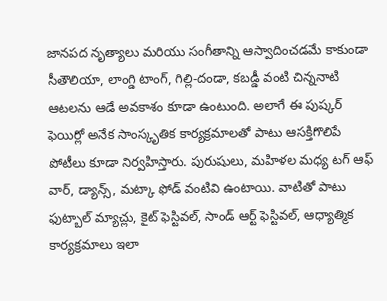జానపద నృత్యాలు మరియు సంగీతాన్ని ఆస్వాదించడమే కాకుండా సీతౌలియా, లాంగ్డి టాంగ్, గిల్లి-దండా, కబడ్డీ వంటి చిన్ననాటి ఆటలను ఆడే అవకాశం కూడా ఉంటుంది. అలాగే ఈ పుష్కర్ ఫెయిర్లో అనేక సాంస్కృతిక కార్యక్రమాలతో పాటు ఆసక్తిగొలిపే పోటీలు కూడా నిర్వహిస్తారు. పురుషులు, మహిళల మధ్య టగ్ ఆఫ్ వార్, డ్యాన్స్, మట్కా ఫోడ్ వంటివి ఉంటాయి. వాటితో పాటు ఫుట్బాల్ మ్యాచ్లు, కైట్ ఫెస్టివల్, సాండ్ ఆర్ట్ ఫెస్టివల్, ఆధ్యాత్మిక కార్యక్రమాలు ఇలా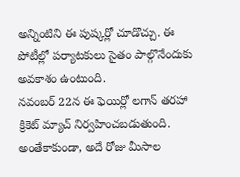అన్నింటిని ఈ పుష్కర్లో చూడొచ్చు. ఈ పోటీల్లో పర్యాటకులు సైతం పాల్గొనేందుకు అవకాశం ఉంటుంది.
నవంబర్ 22న ఈ ఫెయిర్లో లగాన్ తరహా క్రికెట్ మ్యాచ్ నిర్వహించబడుతుంది. అంతేకాకుండా, అదే రోజు మీసాల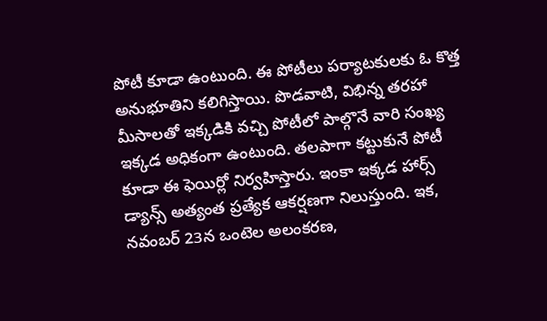పోటీ కూడా ఉంటుంది. ఈ పోటీలు పర్యాటకులకు ఓ కొత్త అనుభూతిని కలిగిస్తాయి. పొడవాటి, విభిన్న తరహా మీసాలతో ఇక్కడికి వచ్చి పోటీలో పాల్గొనే వారి సంఖ్య ఇక్కడ అధికంగా ఉంటుంది. తలపాగా కట్టుకునే పోటీ కూడా ఈ ఫెయిర్లో నిర్వహిస్తారు. ఇంకా ఇక్కడ హార్స్ డ్యాన్స్ అత్యంత ప్రత్యేక ఆకర్షణగా నిలుస్తుంది. ఇక, నవంబర్ 23న ఒంటెల అలంకరణ,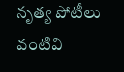నృత్య పోటీలు వంటివి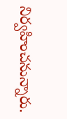నిర్వహించనున్నారు.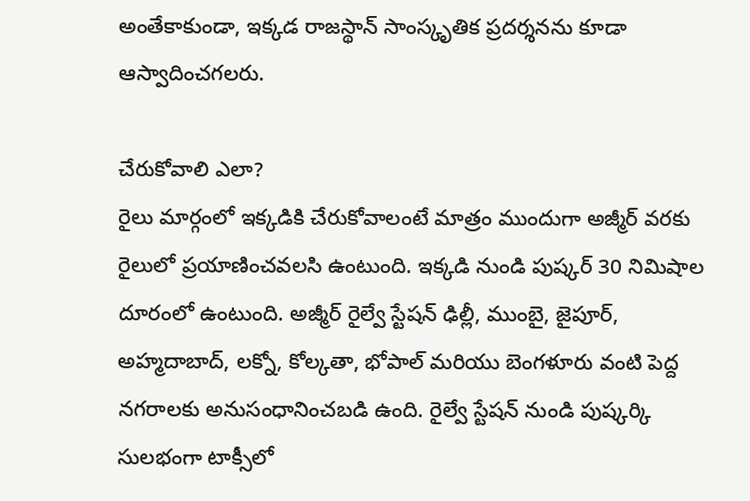అంతేకాకుండా, ఇక్కడ రాజస్థాన్ సాంస్కృతిక ప్రదర్శనను కూడా ఆస్వాదించగలరు.

చేరుకోవాలి ఎలా?
రైలు మార్గంలో ఇక్కడికి చేరుకోవాలంటే మాత్రం ముందుగా అజ్మీర్ వరకు రైలులో ప్రయాణించవలసి ఉంటుంది. ఇక్కడి నుండి పుష్కర్ 30 నిమిషాల దూరంలో ఉంటుంది. అజ్మీర్ రైల్వే స్టేషన్ ఢిల్లీ, ముంబై, జైపూర్, అహ్మదాబాద్, లక్నో, కోల్కతా, భోపాల్ మరియు బెంగళూరు వంటి పెద్ద నగరాలకు అనుసంధానించబడి ఉంది. రైల్వే స్టేషన్ నుండి పుష్కర్కి సులభంగా టాక్సీలో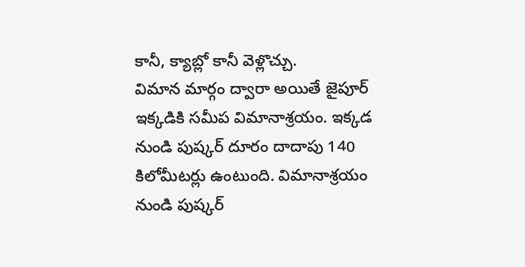కానీ, క్యాబ్లో కానీ వెళ్లొచ్చు.
విమాన మార్గం ద్వారా అయితే జైపూర్ ఇక్కడికి సమీప విమానాశ్రయం. ఇక్కడ నుండి పుష్కర్ దూరం దాదాపు 140 కిలోమీటర్లు ఉంటుంది. విమానాశ్రయం నుండి పుష్కర్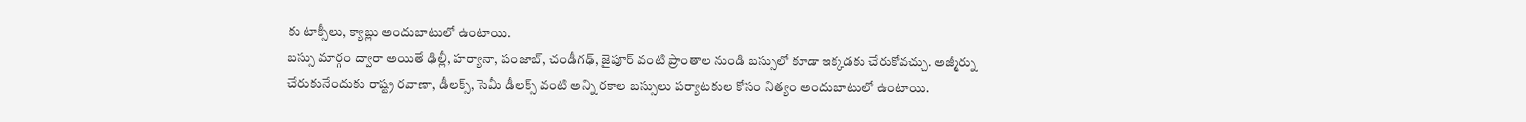కు టాక్సీలు, క్యాబ్లు అందుబాటులో ఉంటాయి.
బస్సు మార్గం ద్వారా అయితే ఢిల్లీ, హర్యానా, పంజాబ్, చండీగఢ్, జైపూర్ వంటి ప్రాంతాల నుండి బస్సులో కూడా ఇక్కడకు చేరుకోవచ్చు. అజ్మీర్ను చేరుకునేందుకు రాష్ట్ర రవాణా, డీలక్స్, సెమీ డీలక్స్ వంటి అన్ని రకాల బస్సులు పర్యాటకుల కోసం నిత్యం అందుబాటులో ఉంటాయి.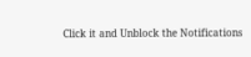Click it and Unblock the Notifications